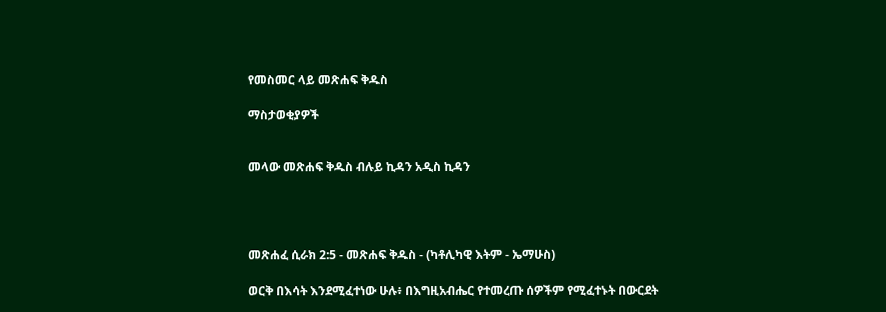የመስመር ላይ መጽሐፍ ቅዱስ

ማስታወቂያዎች


መላው መጽሐፍ ቅዱስ ብሉይ ኪዳን አዲስ ኪዳን




መጽሐፈ ሲራክ 2:5 - መጽሐፍ ቅዱስ - (ካቶሊካዊ እትም - ኤማሁስ)

ወርቅ በእሳት እንደሚፈተነው ሁሉ፥ በእግዚአብሔር የተመረጡ ሰዎችም የሚፈተኑት በውርደት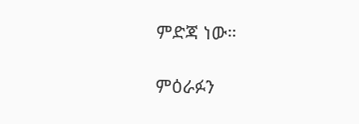ምድጃ ነው።

ምዕራፉን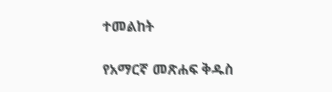ተመልከት

የአማርኛ መጽሐፍ ቅዱስ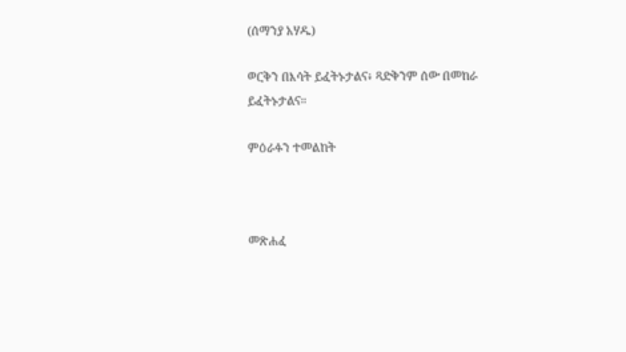(ሰማንያ አሃዱ)

ወርቅን በእሳት ይፈትኑታልና፥ ጻድቅንም ሰው በመከራ ይፈትኑታልና።

ምዕራፉን ተመልከት



መጽሐፈ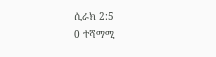ሲራክ 2:5
0 ተሻማሚ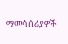ማመሳሰሪያዎች